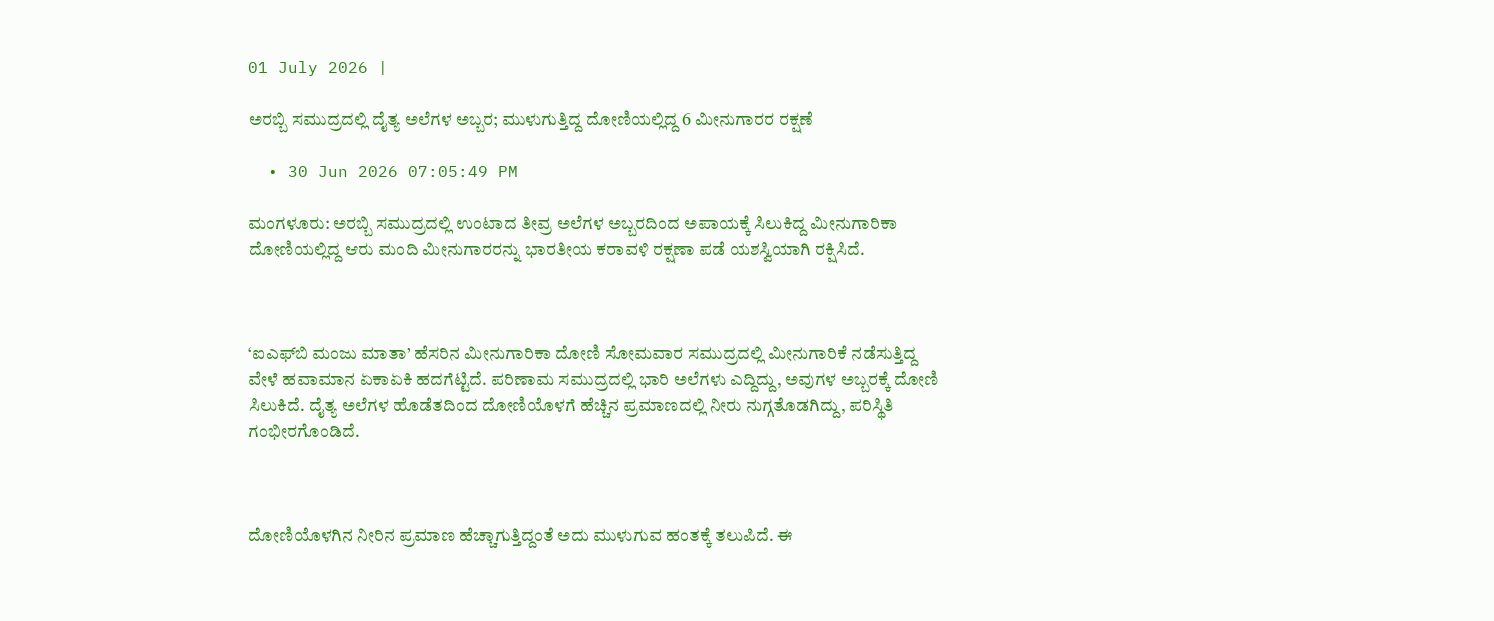01 July 2026 |

ಅರಬ್ಬಿ ಸಮುದ್ರದಲ್ಲಿ ದೈತ್ಯ ಅಲೆಗಳ ಅಬ್ಬರ; ಮುಳುಗುತ್ತಿದ್ದ ದೋಣಿಯಲ್ಲಿದ್ದ 6 ಮೀನುಗಾರರ ರಕ್ಷಣೆ

  • 30 Jun 2026 07:05:49 PM

ಮಂಗಳೂರು: ಅರಬ್ಬಿ ಸಮುದ್ರದಲ್ಲಿ ಉಂಟಾದ ತೀವ್ರ ಅಲೆಗಳ ಅಬ್ಬರದಿಂದ ಅಪಾಯಕ್ಕೆ ಸಿಲುಕಿದ್ದ ಮೀನುಗಾರಿಕಾ ದೋಣಿಯಲ್ಲಿದ್ದ ಆರು ಮಂದಿ ಮೀನುಗಾರರನ್ನು ಭಾರತೀಯ ಕರಾವಳಿ ರಕ್ಷಣಾ ಪಡೆ ಯಶಸ್ವಿಯಾಗಿ ರಕ್ಷಿಸಿದೆ.



‘ಐಎಫ್‌ಬಿ ಮಂಜು ಮಾತಾ’ ಹೆಸರಿನ ಮೀನುಗಾರಿಕಾ ದೋಣಿ ಸೋಮವಾರ ಸಮುದ್ರದಲ್ಲಿ ಮೀನುಗಾರಿಕೆ ನಡೆಸುತ್ತಿದ್ದ ವೇಳೆ ಹವಾಮಾನ ಏಕಾಏಕಿ ಹದಗೆಟ್ಟಿದೆ. ಪರಿಣಾಮ ಸಮುದ್ರದಲ್ಲಿ ಭಾರಿ ಅಲೆಗಳು ಎದ್ದಿದ್ದು, ಅವುಗಳ ಅಬ್ಬರಕ್ಕೆ ದೋಣಿ ಸಿಲುಕಿದೆ. ದೈತ್ಯ ಅಲೆಗಳ ಹೊಡೆತದಿಂದ ದೋಣಿಯೊಳಗೆ ಹೆಚ್ಚಿನ ಪ್ರಮಾಣದಲ್ಲಿ ನೀರು ನುಗ್ಗತೊಡಗಿದ್ದು, ಪರಿಸ್ಥಿತಿ ಗಂಭೀರಗೊಂಡಿದೆ.



ದೋಣಿಯೊಳಗಿನ ನೀರಿನ ಪ್ರಮಾಣ ಹೆಚ್ಚಾಗುತ್ತಿದ್ದಂತೆ ಅದು ಮುಳುಗುವ ಹಂತಕ್ಕೆ ತಲುಪಿದೆ. ಈ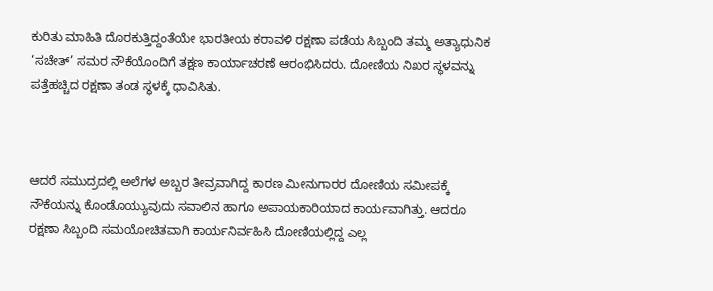ಕುರಿತು ಮಾಹಿತಿ ದೊರಕುತ್ತಿದ್ದಂತೆಯೇ ಭಾರತೀಯ ಕರಾವಳಿ ರಕ್ಷಣಾ ಪಡೆಯ ಸಿಬ್ಬಂದಿ ತಮ್ಮ ಅತ್ಯಾಧುನಿಕ ‘ಸಚೇತ್’ ಸಮರ ನೌಕೆಯೊಂದಿಗೆ ತಕ್ಷಣ ಕಾರ್ಯಾಚರಣೆ ಆರಂಭಿಸಿದರು. ದೋಣಿಯ ನಿಖರ ಸ್ಥಳವನ್ನು ಪತ್ತೆಹಚ್ಚಿದ ರಕ್ಷಣಾ ತಂಡ ಸ್ಥಳಕ್ಕೆ ಧಾವಿಸಿತು.



ಆದರೆ ಸಮುದ್ರದಲ್ಲಿ ಅಲೆಗಳ ಅಬ್ಬರ ತೀವ್ರವಾಗಿದ್ದ ಕಾರಣ ಮೀನುಗಾರರ ದೋಣಿಯ ಸಮೀಪಕ್ಕೆ ನೌಕೆಯನ್ನು ಕೊಂಡೊಯ್ಯುವುದು ಸವಾಲಿನ ಹಾಗೂ ಅಪಾಯಕಾರಿಯಾದ ಕಾರ್ಯವಾಗಿತ್ತು. ಆದರೂ ರಕ್ಷಣಾ ಸಿಬ್ಬಂದಿ ಸಮಯೋಚಿತವಾಗಿ ಕಾರ್ಯನಿರ್ವಹಿಸಿ ದೋಣಿಯಲ್ಲಿದ್ದ ಎಲ್ಲ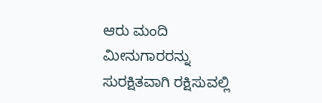ಆರು ಮಂದಿ ಮೀನುಗಾರರನ್ನು ಸುರಕ್ಷಿತವಾಗಿ ರಕ್ಷಿಸುವಲ್ಲಿ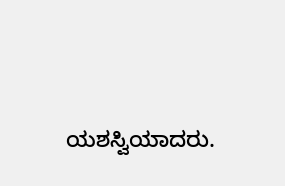ಯಶಸ್ವಿಯಾದರು.